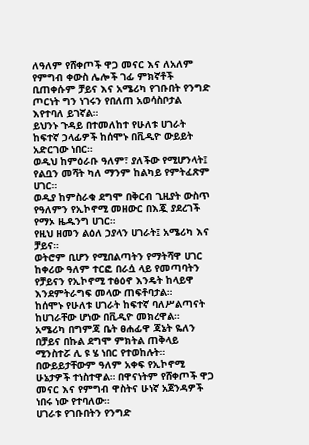ለዓለም የሸቀጦች ዋጋ መናር እና ለአለም የምግብ ቀውስ ሌሎች ገፊ ምክኛቶች ቢጠቀሱም ቻይና እና አሜሪካ የገቡበት የንግድ ጦርነት ግን ነገሩን የበለጠ አወሳስቦታል እየተባለ ይገኛል።
ይህንኑ ጉዳይ በተመለከተ የሁለቱ ሀገራት ከፍተኛ ኃላፊዎች ከሰሞኑ በቪዲዮ ውይይት አድርገው ነበር።
ወዲህ ከምዕራቡ ዓለም፣ ያለችው የሚሆንላት፤ የልቧን መሻት ካለ ማንም ከልካይ የምትፈጽም ሀገር።
ወዲያ ከምስራቁ ደግሞ በቅርብ ጊዚያት ውስጥ የዓለምን የኢኮኖሚ መዘውር በእጇ ያደረገች የማኦ ዜዱንግ ሀገር።
የዚህ ዘመን ልዕለ ኃያላን ሀገራት፤ አሜሪካ እና ቻይና።
ወትሮም ቢሆን የሚበልጣትን የማትሻዋ ሀገር ከቀሪው ዓለም ተርፎ በራሷ ላይ የመጣባትን የቻይናን የኢኮኖሚ ተፅዕኖ እንዴት ከላይዋ እንደምትራግፍ መላው ጠፍቶባታል።
ከሰሞኑ የሁለቱ ሀገራት ከፍተኛ ባለሥልጣናት ከሀገራቸው ሆነው በቪዲዮ መክረዋል።
አሜሪካ በግምጃ ቤት ፀሐፊዋ ጃኔት ዬለን በቻይና በኩል ደግሞ ምክትል ጠቅላይ ሚንስተሯ ሊ ዩ ሄ ነበር የተወከሉት።
በውይይታቸውም ዓለም አቀፍ የኢኮኖሚ ሁኔታዎች ተነስተዋል። በዋናነትም የሸቀጦች ዋጋ መናር እና የምግብ ዋስትና ሁነኛ አጀንዳዎች ነበሩ ነው የተባለው።
ሀገራቱ የገቡበትን የንግድ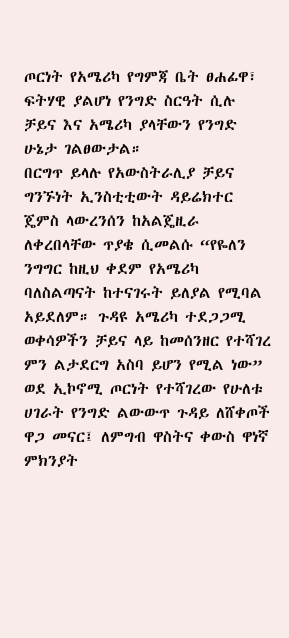ጦርነት የአሜሪካ የግምጃ ቤት ፀሐፊዋ፣ ፍትሃዊ ያልሆነ የንግድ ስርዓት ሲሉ ቻይና እና አሜሪካ ያላቸውን የንግድ ሁኔታ ገልፀውታል።
በርግጥ ይላሉ የአውስትራሊያ ቻይና ግንኙነት ኢንስቲቲውት ዳይሬክተር ጄምስ ላውረንሰን ከአልጄዚራ ለቀረበላቸው ጥያቄ ሲመልሱ “የዬለን ንግግር ከዚህ ቀደም የአሜሪካ ባለስልጣናት ከተናገሩት ይለያል የሚባል አይደለም። ጉዳዩ አሜሪካ ተደጋጋሚ ወቀሳዎችን ቻይና ላይ ከመሰንዘር የተሻገረ ምን ልታደርግ አስባ ይሆን የሚል ነው”
ወደ ኢኮኖሚ ጦርነት የተሻገረው የሁለቱ ሀገራት የንግድ ልውውጥ ጉዳይ ለሸቀጦች ዋጋ መናር፤ ለምግብ ዋስትና ቀውስ ዋነኛ ምክንያት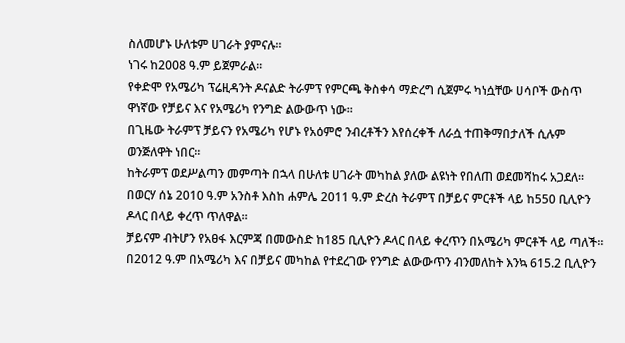ስለመሆኑ ሁለቱም ሀገራት ያምናሉ።
ነገሩ ከ2008 ዓ.ም ይጀምራል።
የቀድሞ የአሜሪካ ፕሬዚዳንት ዶናልድ ትራምፕ የምርጫ ቅስቀሳ ማድረግ ሲጀምሩ ካነሷቸው ሀሳቦች ውስጥ ዋነኛው የቻይና እና የአሜሪካ የንግድ ልውውጥ ነው።
በጊዜው ትራምፕ ቻይናን የአሜሪካ የሆኑ የአዕምሮ ንብረቶችን እየሰረቀች ለራሷ ተጠቅማበታለች ሲሉም ወንጅለዋት ነበር።
ከትራምፕ ወደሥልጣን መምጣት በኋላ በሁለቱ ሀገራት መካከል ያለው ልዩነት የበለጠ ወደመሻከሩ አጋደለ።
በወርሃ ሰኔ 2010 ዓ.ም አንስቶ እስከ ሐምሌ 2011 ዓ.ም ድረስ ትራምፕ በቻይና ምርቶች ላይ ከ550 ቢሊዮን ዶላር በላይ ቀረጥ ጥለዋል።
ቻይናም ብትሆን የአፀፋ እርምጃ በመውስድ ከ185 ቢሊዮን ዶላር በላይ ቀረጥን በአሜሪካ ምርቶች ላይ ጣለች።
በ2012 ዓ.ም በአሜሪካ እና በቻይና መካከል የተደረገው የንግድ ልውውጥን ብንመለከት እንኳ 615.2 ቢሊዮን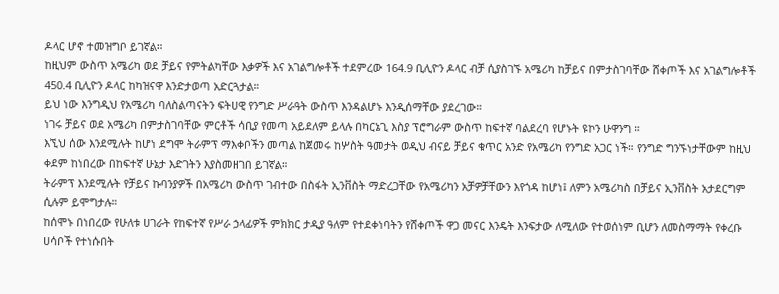ዶላር ሆኖ ተመዝግቦ ይገኛል።
ከዚህም ውስጥ አሜሪካ ወደ ቻይና የምትልካቸው እቃዎች እና አገልግሎቶች ተደምረው 164.9 ቢሊዮን ዶላር ብቻ ሲያስገኙ አሜሪካ ከቻይና በምታስገባቸው ሸቀጦች እና አገልግሎቶች 450.4 ቢሊዮን ዶላር ከካዝናዋ እንድታወጣ አድርጓታል።
ይህ ነው እንግዲህ የአሜሪካ ባለስልጣናትን ፍትሀዊ የንግድ ሥራዓት ውስጥ እንዳልሆኑ እንዲሰማቸው ያደረገው።
ነገሩ ቻይና ወደ አሜሪካ በምታስገባቸው ምርቶች ሳቢያ የመጣ አይደለም ይላሉ በካርኔጊ እስያ ፕሮግራም ውስጥ ከፍተኛ ባልደረባ የሆኑት ዩኮን ሁዋንግ ።
እኚህ ሰው እንደሚሉት ከሆነ ደግሞ ትራምፕ ማእቀቦችን መጣል ከጀመሩ ከሦስት ዓመታት ወዲህ ብናይ ቻይና ቁጥር አንድ የአሜሪካ የንግድ አጋር ነች። የንግድ ግንኙነታቸውም ከዚህ ቀደም ከነበረው በከፍተኛ ሁኔታ እድገትን እያስመዘገበ ይገኛል።
ትራምፕ እንደሚሉት የቻይና ኩባንያዎች በአሜሪካ ውስጥ ገብተው በስፋት ኢንቨስት ማድረጋቸው የአሜሪካን አቻዎቻቸውን እየጎዳ ከሆነ፤ ለምን አሜሪካስ በቻይና ኢንቨስት አታደርግም ሲሉም ይሞግታሉ።
ከሰሞኑ በነበረው የሁለቱ ሀገራት የከፍተኛ የሥራ ኃላፊዎች ምክክር ታዲያ ዓለም የተደቀነባትን የሸቀጦች ዋጋ መናር እንዴት እንፍታው ለሚለው የተወሰነም ቢሆን ለመስማማት የቀረቡ ሀሳቦች የተነሱበት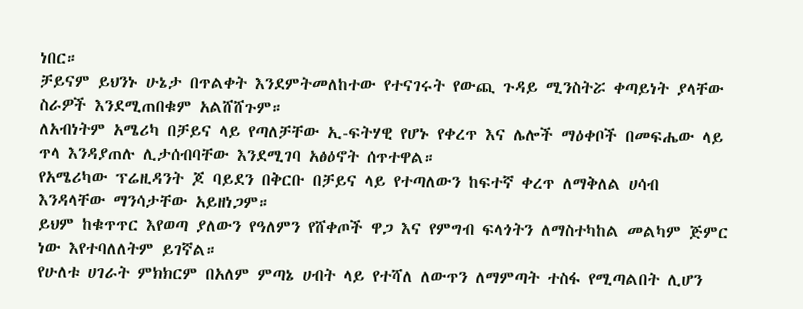ነበር።
ቻይናም ይህንኑ ሁኔታ በጥልቀት እንደምትመለከተው የተናገሩት የውጪ ጉዳይ ሚንስትሯ ቀጣይነት ያላቸው ስራዎች እንደሚጠበቁም አልሸሸጉም።
ለአብነትም አሜሪካ በቻይና ላይ የጣለቻቸው ኢ-ፍትሃዊ የሆኑ የቀረጥ እና ሌሎች ማዕቀቦች በመፍሔው ላይ ጥላ እንዳያጠሉ ሊታሰብባቸው እንደሚገባ አፅዕኖት ሰጥተዋል።
የአሜሪካው ፕሬዚዳንት ጆ ባይደን በቅርቡ በቻይና ላይ የተጣለውን ከፍተኛ ቀረጥ ለማቅለል ሀሳብ እንዳላቸው ማንሳታቸው አይዘነጋም።
ይህም ከቁጥጥር እየወጣ ያለውን የዓለምን የሸቀጦች ዋጋ እና የምግብ ፍላጎትን ለማስተካከል መልካም ጅምር ነው እየተባለለትም ይገኛል።
የሁለቱ ሀገራት ምክክርም በአለም ምጣኔ ሀብት ላይ የተሻለ ለውጥን ለማምጣት ተስፋ የሚጣልበት ሊሆን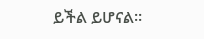ይችል ይሆናል።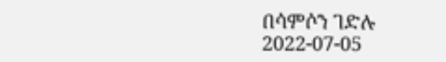በሳምሶን ገድሉ
2022-07-05